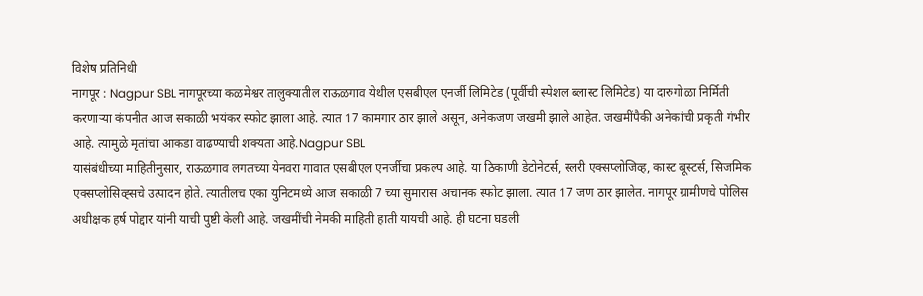विशेष प्रतिनिधी
नागपूर : Nagpur SBL नागपूरच्या कळमेश्वर तालुक्यातील राऊळगाव येथील एसबीएल एनर्जी लिमिटेड (पूर्वीची स्पेशल ब्लास्ट लिमिटेड) या दारुगोळा निर्मिती करणाऱ्या कंपनीत आज सकाळी भयंकर स्फोट झाला आहे. त्यात 17 कामगार ठार झाले असून, अनेकजण जखमी झाले आहेत. जखमींपैकी अनेकांची प्रकृती गंभीर आहे. त्यामुळे मृतांचा आकडा वाढण्याची शक्यता आहे.Nagpur SBL
यासंबंधीच्या माहितीनुसार, राऊळगाव लगतच्या येनवरा गावात एसबीएल एनर्जीचा प्रकल्प आहे. या ठिकाणी डेटोनेटर्स, स्लरी एक्सप्लोजिव्ह, कास्ट बूस्टर्स, सिजमिक एक्सप्लोसिव्ह्सचे उत्पादन होते. त्यातीलच एका युनिटमध्ये आज सकाळी 7 च्या सुमारास अचानक स्फोट झाला. त्यात 17 जण ठार झालेत. नागपूर ग्रामीणचे पोलिस अधीक्षक हर्ष पोद्दार यांनी याची पुष्टी केली आहे. जखमींची नेमकी माहिती हाती यायची आहे. ही घटना घडली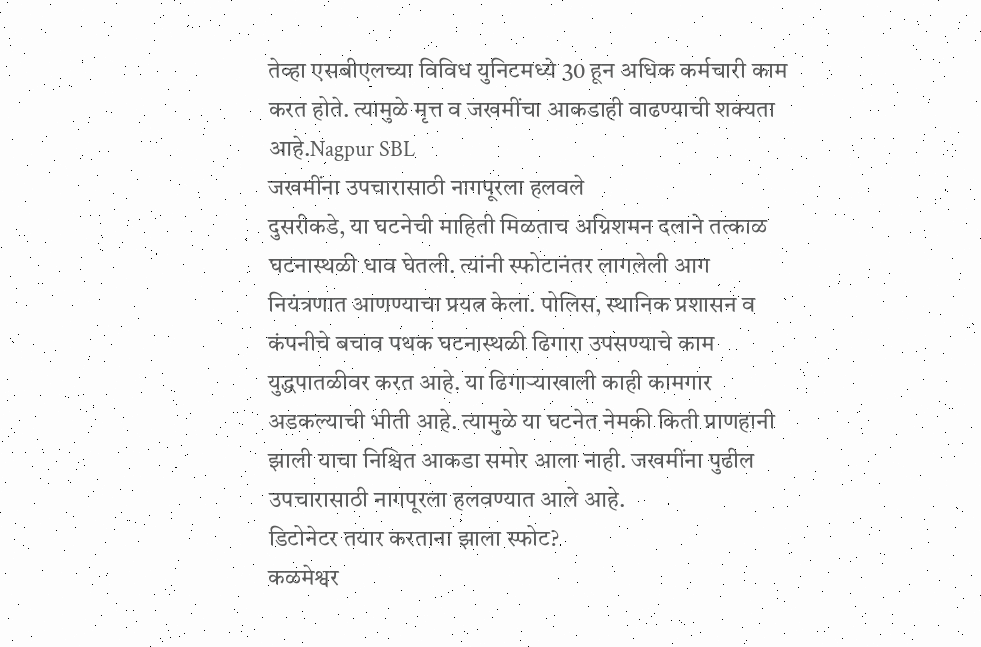तेव्हा एसबीएलच्या विविध युनिटमध्ये 30 हून अधिक कर्मचारी काम करत होते. त्यामुळे मृत्त व जखमींचा आकडाही वाढण्याची शक्यता आहे.Nagpur SBL
जखमींना उपचारासाठी नागपूरला हलवले
दुसरीकडे, या घटनेची माहिती मिळताच अग्निशमन दलाने तत्काळ घटनास्थळी धाव घेतली. त्यांनी स्फोटानंतर लागलेली आग नियंत्रणात आणण्याचा प्रयत्न केला. पोलिस, स्थानिक प्रशासन व कंपनीचे बचाव पथक घटनास्थळी ढिगारा उपसण्याचे काम युद्धपातळीवर करत आहे. या ढिगाऱ्याखाली काही कामगार अडकल्याची भीती आहे. त्यामुळे या घटनेत नेमकी किती प्राणहानी झाली याचा निश्चित आकडा समोर आला नाही. जखमींना पुढील उपचारासाठी नागपूरला हलवण्यात आले आहे.
डिटोनेटर तयार करताना झाला स्फोट?
कळमेश्वर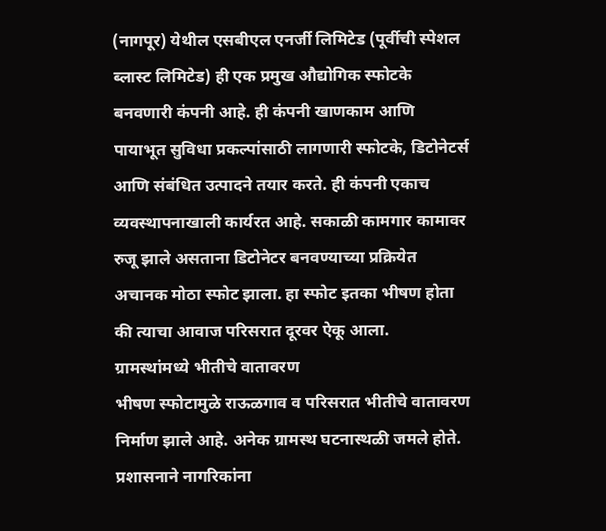(नागपूर) येथील एसबीएल एनर्जी लिमिटेड (पूर्वीची स्पेशल ब्लास्ट लिमिटेड) ही एक प्रमुख औद्योगिक स्फोटके बनवणारी कंपनी आहे. ही कंपनी खाणकाम आणि पायाभूत सुविधा प्रकल्पांसाठी लागणारी स्फोटके, डिटोनेटर्स आणि संबंधित उत्पादने तयार करते. ही कंपनी एकाच व्यवस्थापनाखाली कार्यरत आहे. सकाळी कामगार कामावर रुजू झाले असताना डिटोनेटर बनवण्याच्या प्रक्रियेत अचानक मोठा स्फोट झाला. हा स्फोट इतका भीषण होता की त्याचा आवाज परिसरात दूरवर ऐकू आला.
ग्रामस्थांमध्ये भीतीचे वातावरण
भीषण स्फोटामुळे राऊळगाव व परिसरात भीतीचे वातावरण निर्माण झाले आहे. अनेक ग्रामस्थ घटनास्थळी जमले होते. प्रशासनाने नागरिकांना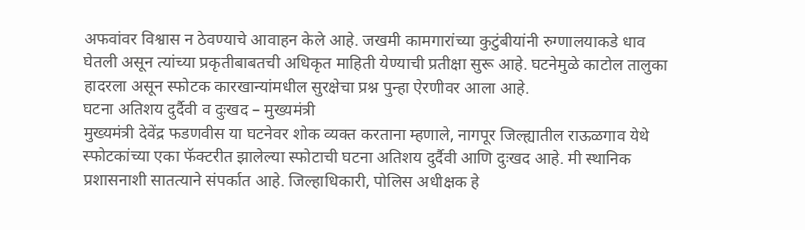अफवांवर विश्वास न ठेवण्याचे आवाहन केले आहे. जखमी कामगारांच्या कुटुंबीयांनी रुग्णालयाकडे धाव घेतली असून त्यांच्या प्रकृतीबाबतची अधिकृत माहिती येण्याची प्रतीक्षा सुरू आहे. घटनेमुळे काटोल तालुका हादरला असून स्फोटक कारखान्यांमधील सुरक्षेचा प्रश्न पुन्हा ऐरणीवर आला आहे.
घटना अतिशय दुर्दैवी व दुःखद – मुख्यमंत्री
मुख्यमंत्री देवेंद्र फडणवीस या घटनेवर शोक व्यक्त करताना म्हणाले, नागपूर जिल्ह्यातील राऊळगाव येथे स्फोटकांच्या एका फॅक्टरीत झालेल्या स्फोटाची घटना अतिशय दुर्दैवी आणि दुःखद आहे. मी स्थानिक प्रशासनाशी सातत्याने संपर्कात आहे. जिल्हाधिकारी, पोलिस अधीक्षक हे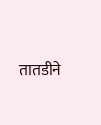तातडीने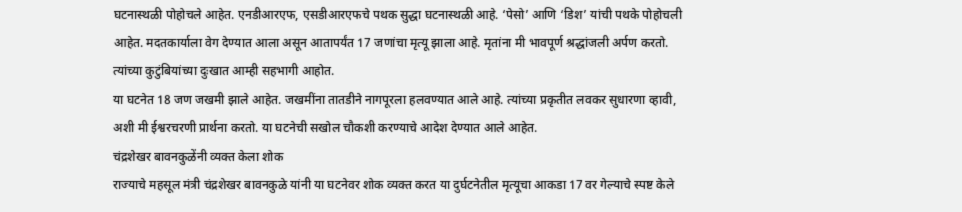घटनास्थळी पोहोचले आहेत. एनडीआरएफ, एसडीआरएफचे पथक सुद्धा घटनास्थळी आहे. ‘पेसो’ आणि ‘डिश’ यांची पथके पोहोचली आहेत. मदतकार्याला वेग देण्यात आला असून आतापर्यंत 17 जणांचा मृत्यू झाला आहे. मृतांना मी भावपूर्ण श्रद्धांजली अर्पण करतो. त्यांच्या कुटुंबियांच्या दुःखात आम्ही सहभागी आहोत.
या घटनेत 18 जण जखमी झाले आहेत. जखमींना तातडीने नागपूरला हलवण्यात आले आहे. त्यांच्या प्रकृतीत लवकर सुधारणा व्हावी, अशी मी ईश्वरचरणी प्रार्थना करतो. या घटनेची सखोल चौकशी करण्याचे आदेश देण्यात आले आहेत.
चंद्रशेखर बावनकुळेंनी व्यक्त केला शोक
राज्याचे महसूल मंत्री चंद्रशेखर बावनकुळे यांनी या घटनेवर शोक व्यक्त करत या दुर्घटनेतील मृत्यूचा आकडा 17 वर गेल्याचे स्पष्ट केले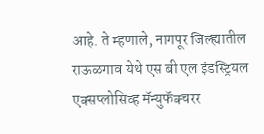आहे. ते म्हणाले, नागपूर जिल्ह्यातील राऊळगाव येथे एस बी एल इंडस्ट्रियल एक्सप्लोसिव्ह मॅन्युफॅक्चरर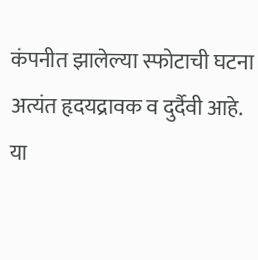कंपनीत झालेल्या स्फोटाची घटना अत्यंत हृदयद्रावक व दुर्दैवी आहे. या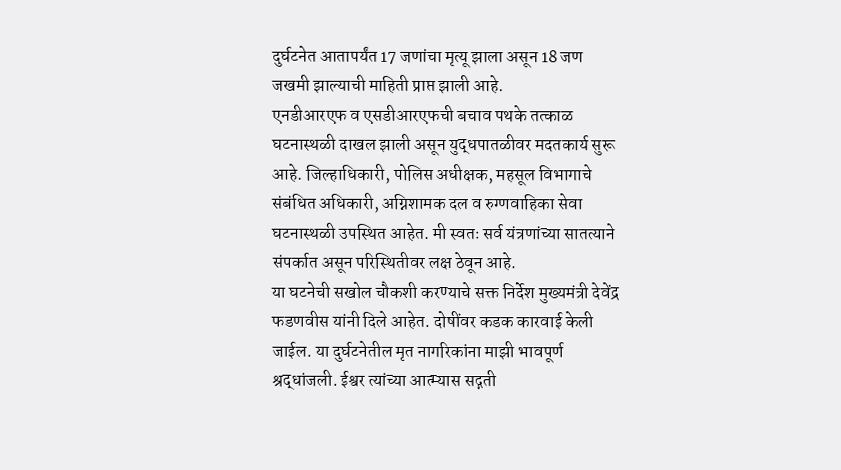दुर्घटनेत आतापर्यंत 17 जणांचा मृत्यू झाला असून 18 जण जखमी झाल्याची माहिती प्राप्त झाली आहे.
एनडीआरएफ व एसडीआरएफची बचाव पथके तत्काळ घटनास्थळी दाखल झाली असून युद्धपातळीवर मदतकार्य सुरू आहे. जिल्हाधिकारी, पोलिस अधीक्षक, महसूल विभागाचे संबंधित अधिकारी, अग्निशामक दल व रुग्णवाहिका सेवा घटनास्थळी उपस्थित आहेत. मी स्वतः सर्व यंत्रणांच्या सातत्याने संपर्कात असून परिस्थितीवर लक्ष ठेवून आहे.
या घटनेची सखोल चौकशी करण्याचे सक्त निर्देश मुख्यमंत्री देवेंद्र फडणवीस यांनी दिले आहेत. दोषींवर कडक कारवाई केली जाईल. या दुर्घटनेतील मृत नागरिकांना माझी भावपूर्ण श्रद्धांजली. ईश्वर त्यांच्या आत्म्यास सद्गती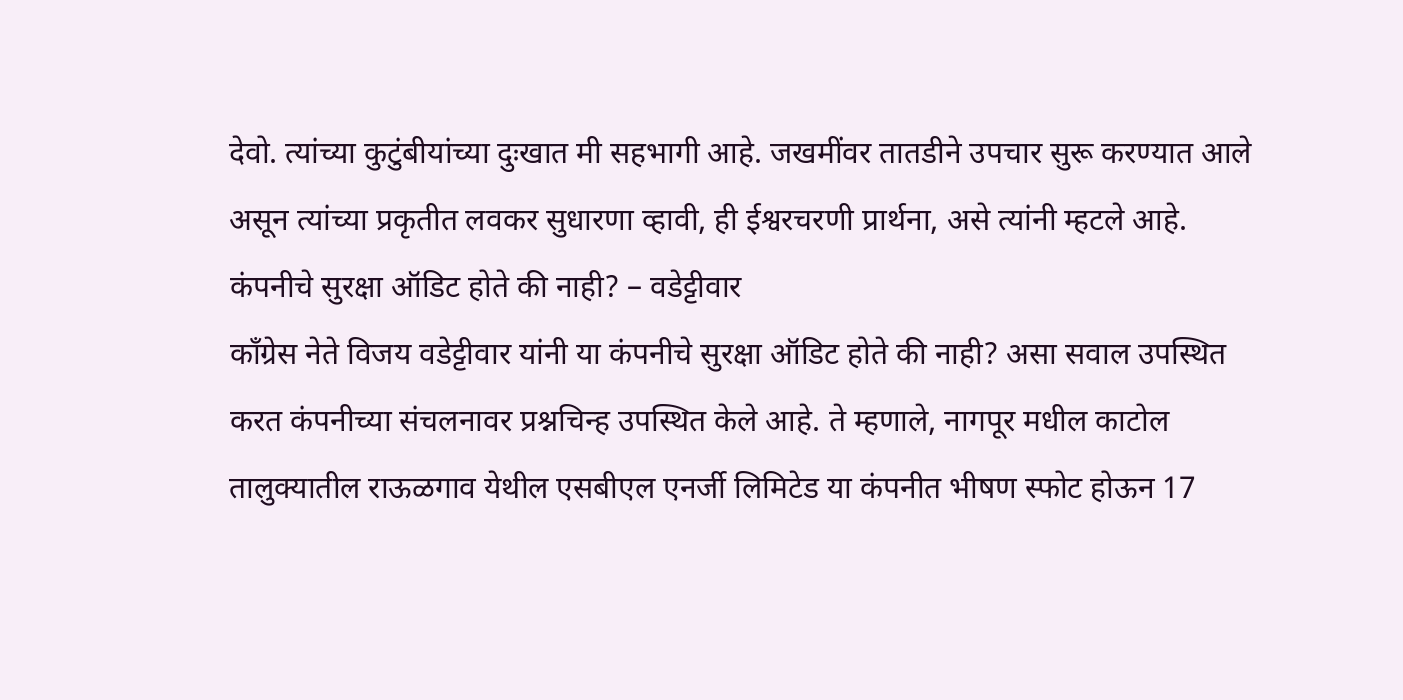देवो. त्यांच्या कुटुंबीयांच्या दुःखात मी सहभागी आहे. जखमींवर तातडीने उपचार सुरू करण्यात आले असून त्यांच्या प्रकृतीत लवकर सुधारणा व्हावी, ही ईश्वरचरणी प्रार्थना, असे त्यांनी म्हटले आहे.
कंपनीचे सुरक्षा ऑडिट होते की नाही? – वडेट्टीवार
काँग्रेस नेते विजय वडेट्टीवार यांनी या कंपनीचे सुरक्षा ऑडिट होते की नाही? असा सवाल उपस्थित करत कंपनीच्या संचलनावर प्रश्नचिन्ह उपस्थित केले आहे. ते म्हणाले, नागपूर मधील काटोल तालुक्यातील राऊळगाव येथील एसबीएल एनर्जी लिमिटेड या कंपनीत भीषण स्फोट होऊन 17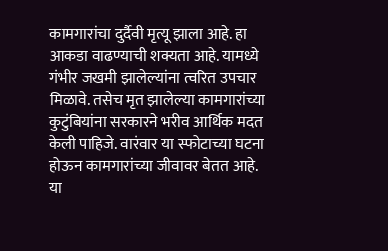कामगारांचा दुर्दैवी मृत्यू झाला आहे. हा आकडा वाढण्याची शक्यता आहे. यामध्ये गंभीर जखमी झालेल्यांना त्वरित उपचार मिळावे. तसेच मृत झालेल्या कामगारांच्या कुटुंबियांना सरकारने भरीव आर्थिक मदत केली पाहिजे. वारंवार या स्फोटाच्या घटना होऊन कामगारांच्या जीवावर बेतत आहे. या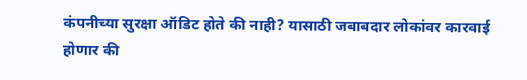कंपनीच्या सुरक्षा ऑडिट होते की नाही? यासाठी जबाबदार लोकांवर कारवाई होणार की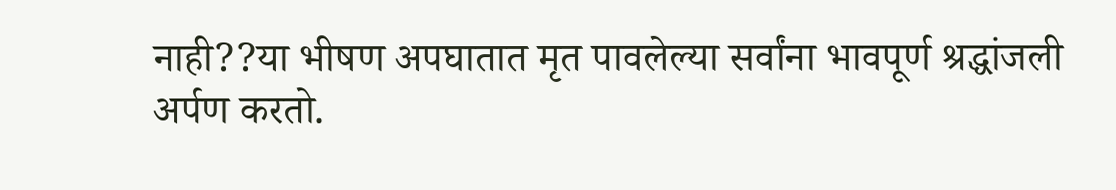नाही??या भीषण अपघातात मृत पावलेल्या सर्वांना भावपूर्ण श्रद्धांजली अर्पण करतो.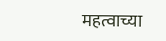महत्वाच्या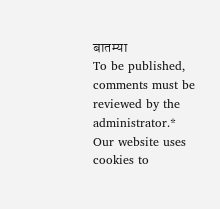बातम्या
To be published, comments must be reviewed by the administrator.*
Our website uses cookies to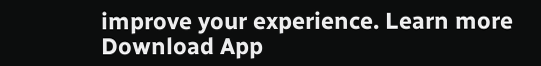improve your experience. Learn more
Download App